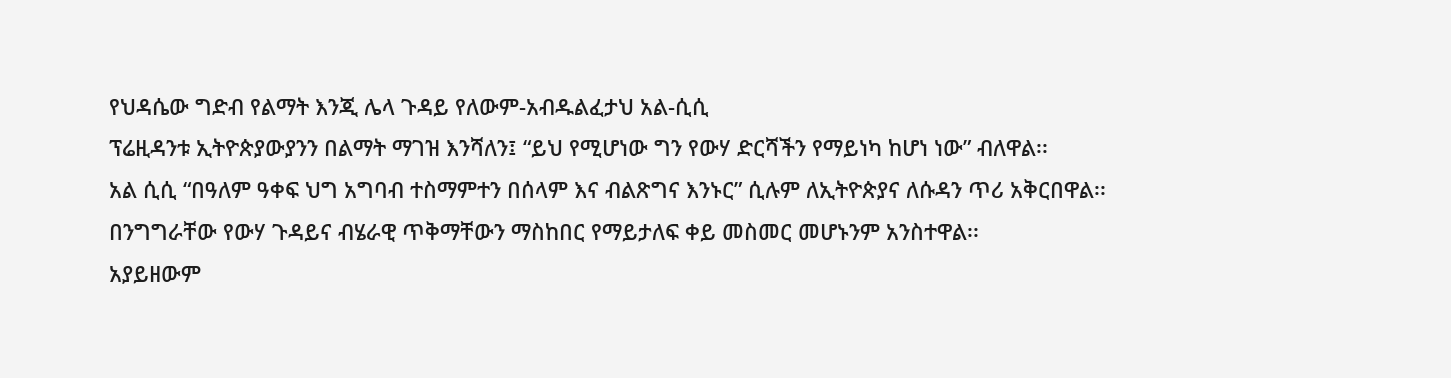የህዳሴው ግድብ የልማት እንጂ ሌላ ጉዳይ የለውም-አብዱልፈታህ አል-ሲሲ
ፕሬዚዳንቱ ኢትዮጵያውያንን በልማት ማገዝ እንሻለን፤ “ይህ የሚሆነው ግን የውሃ ድርሻችን የማይነካ ከሆነ ነው” ብለዋል፡፡
አል ሲሲ “በዓለም ዓቀፍ ህግ አግባብ ተስማምተን በሰላም እና ብልጽግና እንኑር” ሲሉም ለኢትዮጵያና ለሱዳን ጥሪ አቅርበዋል፡፡
በንግግራቸው የውሃ ጉዳይና ብሄራዊ ጥቅማቸውን ማስከበር የማይታለፍ ቀይ መስመር መሆኑንም አንስተዋል፡፡
አያይዘውም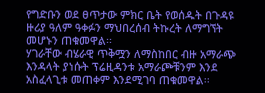የግድቡን ወደ ፀጥታው ምክር ቤት የወሰዱት በጉዳዩ ዙሪያ ዓለም ዓቀፉን ማህበረሰብ ትኩረት ለማግኘት መሆኑን ጠቁመዋል፡፡
ሃገራቸው ብሄራዊ ጥቅሟን ለማስከበር ብዙ አማራጭ እንዳላት ያነሱት ፕሬዚዳንቱ አማራጮቹንም እንደ አስፈላጊቱ መጠቀም እንደሚገባ ጠቁመዋል፡፡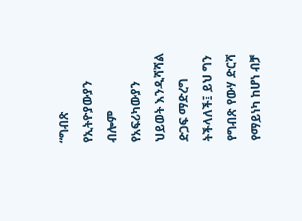“ግብጽ የኢትዮያውያን ብሎም የአፍሪካውያን ህይወት እንዲሻሻል ድጋፍ ማድረግ ትችላለች፤ ይህ ግን የግብጽ የውሃ ድርሻ የማይነካ ከሆነ ብቻ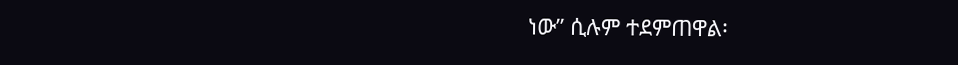ነው” ሲሉም ተደምጠዋል፡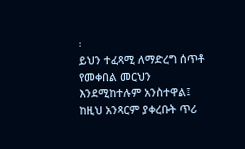፡
ይህን ተፈጻሚ ለማድረግ ሰጥቶ የመቀበል መርህን እንደሚከተሉም አንስተዋል፤ ከዚህ አንጻርም ያቀረቡት ጥሪ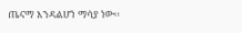ጤናማ እንዳልሆነ ማሳያ ነው፡፡